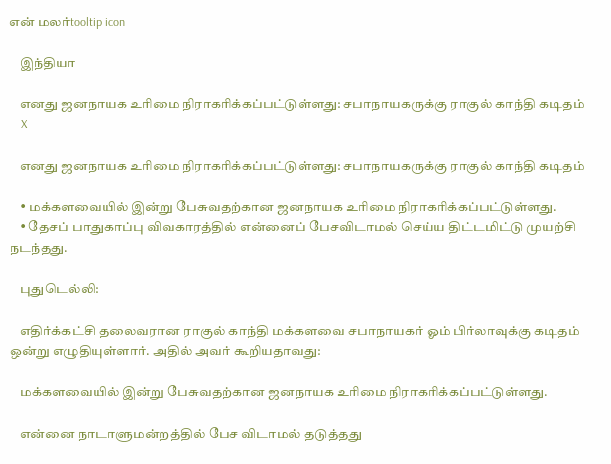என் மலர்tooltip icon

    இந்தியா

    எனது ஜனநாயக உரிமை நிராகரிக்கப்பட்டுள்ளது: சபாநாயகருக்கு ராகுல் காந்தி கடிதம்
    X

    எனது ஜனநாயக உரிமை நிராகரிக்கப்பட்டுள்ளது: சபாநாயகருக்கு ராகுல் காந்தி கடிதம்

    • மக்களவையில் இன்று பேசுவதற்கான ஜனநாயக உரிமை நிராகரிக்கப்பட்டுள்ளது.
    • தேசப் பாதுகாப்பு விவகாரத்தில் என்னைப் பேசவிடாமல் செய்ய திட்டமிட்டு முயற்சி நடந்தது.

    புதுடெல்லி:

    எதிர்க்கட்சி தலைவரான ராகுல் காந்தி மக்களவை சபாநாயகர் ஓம் பிர்லாவுக்கு கடிதம் ஒன்று எழுதியுள்ளார். அதில் அவர் கூறியதாவது:

    மக்களவையில் இன்று பேசுவதற்கான ஜனநாயக உரிமை நிராகரிக்கப்பட்டுள்ளது.

    என்னை நாடாளுமன்றத்தில் பேச விடாமல் தடுத்தது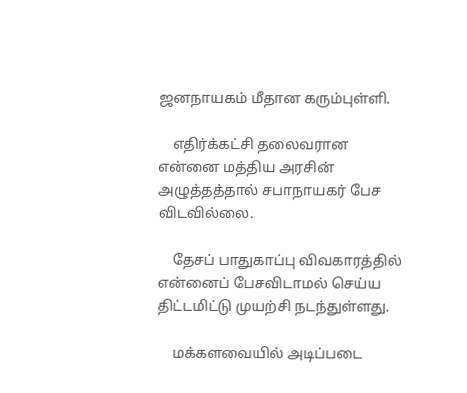ஜனநாயகம் மீதான கரும்புள்ளி.

    எதிர்க்கட்சி தலைவரான என்னை மத்திய அரசின் அழுத்தத்தால் சபாநாயகர் பேச விடவில்லை.

    தேசப் பாதுகாப்பு விவகாரத்தில் என்னைப் பேசவிடாமல் செய்ய திட்டமிட்டு முயற்சி நடந்துள்ளது.

    மக்களவையில் அடிப்படை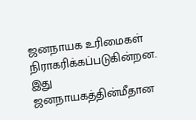ஜனநாயக உரிமைகள் நிராகரிக்கப்படுகின்றன. இது ஜனநாயகத்தின்மீதான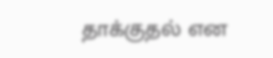தாக்குதல் என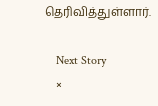தெரிவித்துள்ளார்.

    Next Story
    ×